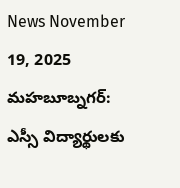News November 19, 2025
మహబూబ్నగర్: ఎస్సీ విద్యార్థులకు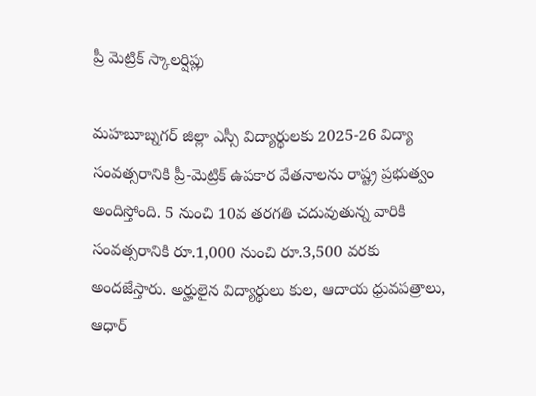ప్రీ మెట్రిక్ స్కాలర్షిప్లు

మహబూబ్నగర్ జిల్లా ఎస్సీ విద్యార్థులకు 2025-26 విద్యా సంవత్సరానికి ప్రీ-మెట్రిక్ ఉపకార వేతనాలను రాష్ట్ర ప్రభుత్వం అందిస్తోంది. 5 నుంచి 10వ తరగతి చదువుతున్న వారికి సంవత్సరానికి రూ.1,000 నుంచి రూ.3,500 వరకు అందజేస్తారు. అర్హులైన విద్యార్థులు కుల, ఆదాయ ధ్రువపత్రాలు, ఆధార్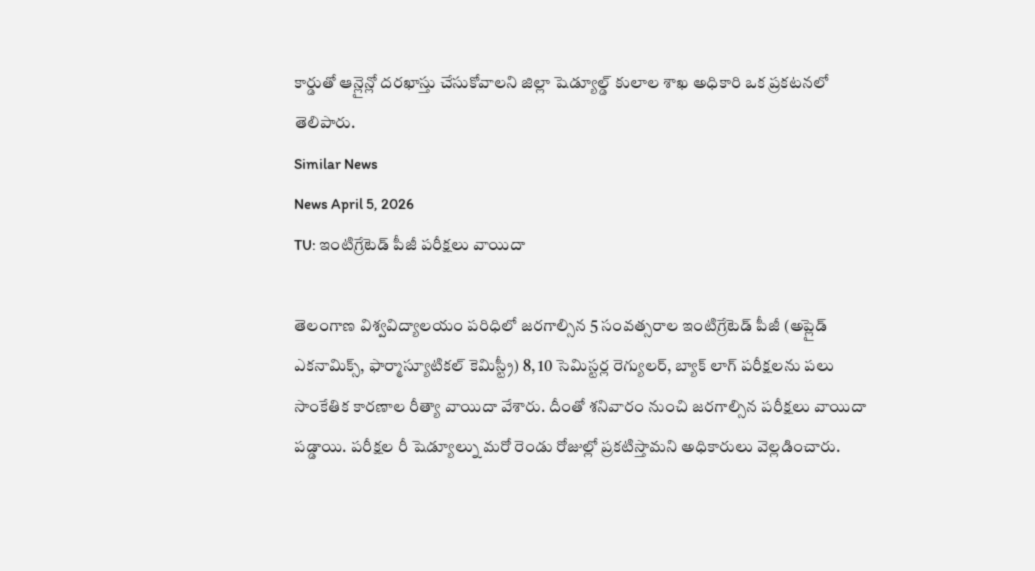కార్డుతో ఆన్లైన్లో దరఖాస్తు చేసుకోవాలని జిల్లా షెడ్యూల్డ్ కులాల శాఖ అధికారి ఒక ప్రకటనలో తెలిపారు.
Similar News
News April 5, 2026
TU: ఇంటిగ్రేటెడ్ పీజీ పరీక్షలు వాయిదా

తెలంగాణ విశ్వవిద్యాలయం పరిధిలో జరగాల్సిన 5 సంవత్సరాల ఇంటిగ్రేటెడ్ పీజీ (అప్లైడ్ ఎకనామిక్స్, ఫార్మాస్యూటికల్ కెమిస్ట్రీ) 8, 10 సెమిస్టర్ల రెగ్యులర్, బ్యాక్ లాగ్ పరీక్షలను పలు సాంకేతిక కారణాల రీత్యా వాయిదా వేశారు. దీంతో శనివారం నుంచి జరగాల్సిన పరీక్షలు వాయిదా పడ్డాయి. పరీక్షల రీ షెడ్యూల్ను మరో రెండు రోజుల్లో ప్రకటిస్తామని అధికారులు వెల్లడించారు.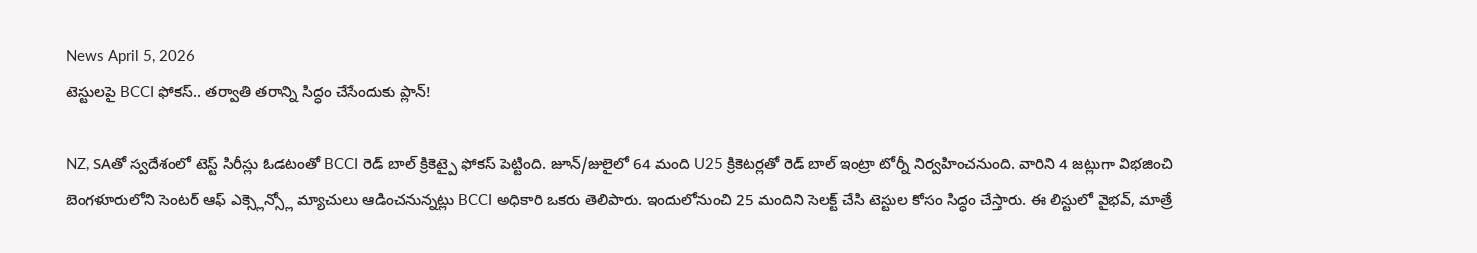News April 5, 2026
టెస్టులపై BCCI ఫోకస్.. తర్వాతి తరాన్ని సిద్ధం చేసేందుకు ప్లాన్!

NZ, SAతో స్వదేశంలో టెస్ట్ సిరీస్లు ఓడటంతో BCCI రెడ్ బాల్ క్రికెట్పై ఫోకస్ పెట్టింది. జూన్/జులైలో 64 మంది U25 క్రికెటర్లతో రెడ్ బాల్ ఇంట్రా టోర్నీ నిర్వహించనుంది. వారిని 4 జట్లుగా విభజించి బెంగళూరులోని సెంటర్ ఆఫ్ ఎక్స్లెన్స్లో మ్యాచులు ఆడించనున్నట్లు BCCI అధికారి ఒకరు తెలిపారు. ఇందులోనుంచి 25 మందిని సెలక్ట్ చేసి టెస్టుల కోసం సిద్ధం చేస్తారు. ఈ లిస్టులో వైభవ్, మాత్రే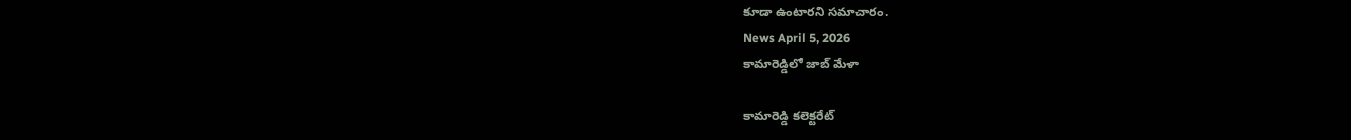కూడా ఉంటారని సమాచారం.
News April 5, 2026
కామారెడ్డిలో జాబ్ మేళా

కామారెడ్డి కలెక్టరేట్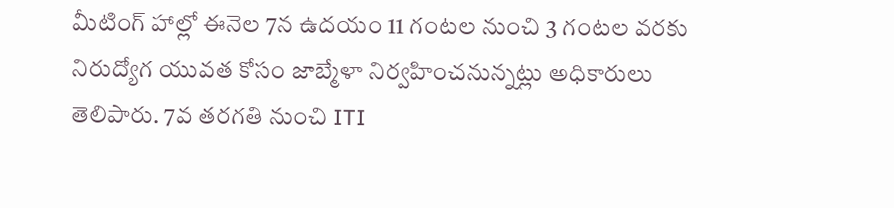మీటింగ్ హాల్లో ఈనెల 7న ఉదయం 11 గంటల నుంచి 3 గంటల వరకు నిరుద్యోగ యువత కోసం జాబ్మేళా నిర్వహించనున్నట్లు అధికారులు తెలిపారు. 7వ తరగతి నుంచి ITI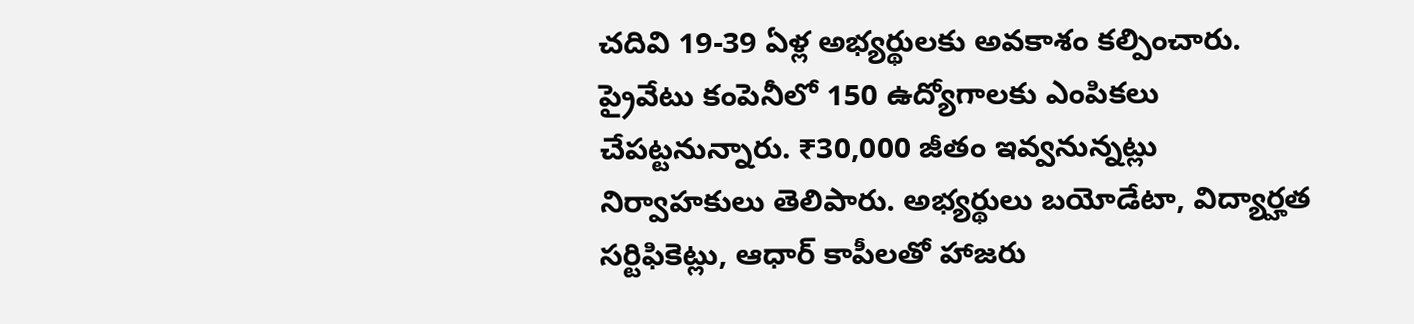చదివి 19-39 ఏళ్ల అభ్యర్థులకు అవకాశం కల్పించారు. ప్రైవేటు కంపెనీలో 150 ఉద్యోగాలకు ఎంపికలు చేపట్టనున్నారు. ₹30,000 జీతం ఇవ్వనున్నట్లు నిర్వాహకులు తెలిపారు. అభ్యర్థులు బయోడేటా, విద్యార్హత సర్టిఫికెట్లు, ఆధార్ కాపీలతో హాజరు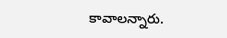కావాలన్నారు.